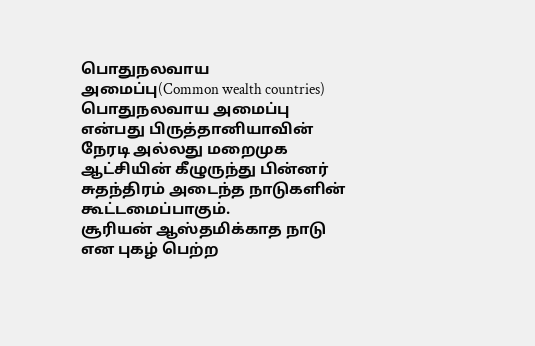பொதுநலவாய அமைப்பு(Common wealth countries)
பொதுநலவாய அமைப்பு என்பது பிருத்தானியாவின் நேரடி அல்லது மறைமுக ஆட்சியின் கீழுருந்து பின்னர் சுதந்திரம் அடைந்த நாடுகளின் கூட்டமைப்பாகும்.
சூரியன் ஆஸ்தமிக்காத நாடு என புகழ் பெற்ற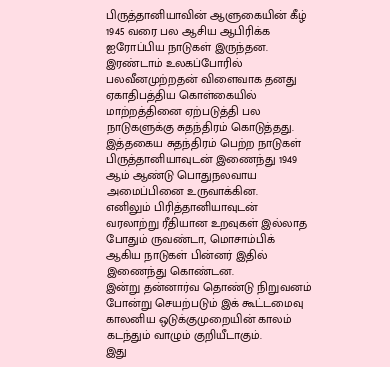பிருத்தானியாவின் ஆளுகையின் கீழ் 1945 வரை பல ஆசிய ஆபிரிக்க ஐரோப்பிய நாடுகள் இருந்தன.
இரண்டாம் உலகப்போரில் பலவீனமுற்றதன் விளைவாக தனது ஏகாதிபத்திய கொள்கையில் மாற்றத்தினை ஏற்படுத்தி பல நாடுகளுக்கு சுதந்திரம் கொடுத்தது.
இத்தகைய சுதந்திரம் பெற்ற நாடுகள் பிருத்தானியாவுடன் இணைந்து 1949 ஆம் ஆண்டு பொதுநலவாய அமைப்பினை உருவாக்கின.
எனிலும் பிரித்தானியாவுடன் வரலாற்று ரீதியான உறவுகள் இல்லாத போதும் ருவண்டா, மொசாம்பிக் ஆகிய நாடுகள் பின்னர் இதில் இணைந்து கொண்டன.
இன்று தன்னார்வ தொண்டு நிறுவனம் போன்று செயற்படும் இக் கூட்டமைவு காலனிய ஒடுக்குமுறையின் காலம் கடந்தும் வாழும் குறியீடாகும்.
இது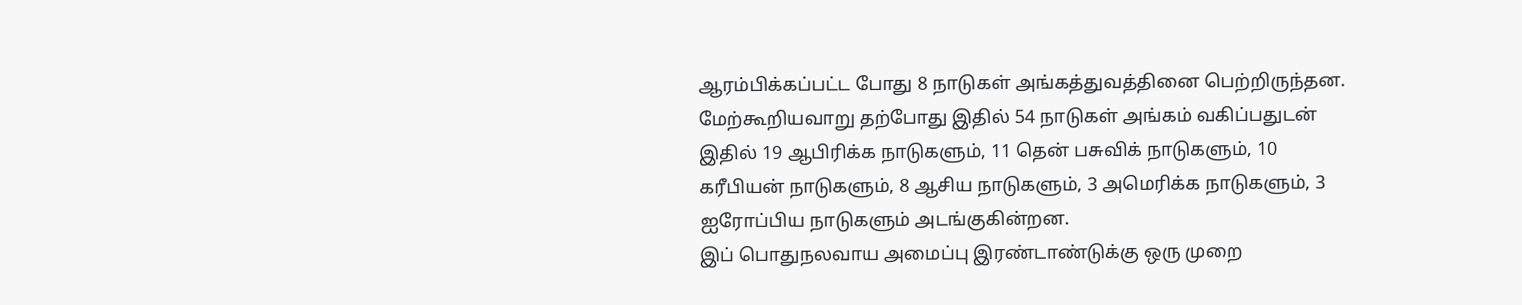ஆரம்பிக்கப்பட்ட போது 8 நாடுகள் அங்கத்துவத்தினை பெற்றிருந்தன. மேற்கூறியவாறு தற்போது இதில் 54 நாடுகள் அங்கம் வகிப்பதுடன் இதில் 19 ஆபிரிக்க நாடுகளும், 11 தென் பசுவிக் நாடுகளும், 10 கரீபியன் நாடுகளும், 8 ஆசிய நாடுகளும், 3 அமெரிக்க நாடுகளும், 3 ஐரோப்பிய நாடுகளும் அடங்குகின்றன.
இப் பொதுநலவாய அமைப்பு இரண்டாண்டுக்கு ஒரு முறை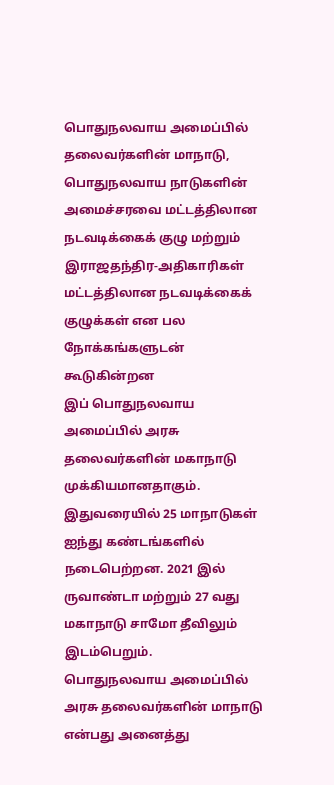பொதுநலவாய அமைப்பில் தலைவர்களின் மாநாடு, பொதுநலவாய நாடுகளின் அமைச்சரவை மட்டத்திலான நடவடிக்கைக் குழு மற்றும் இராஜதந்திர-அதிகாரிகள் மட்டத்திலான நடவடிக்கைக் குழுக்கள் என பல நோக்கங்களுடன் கூடுகின்றன
இப் பொதுநலவாய அமைப்பில் அரசு தலைவர்களின் மகாநாடு முக்கியமானதாகும். இதுவரையில் 25 மாநாடுகள் ஐந்து கண்டங்களில் நடைபெற்றன. 2021 இல் ருவாண்டா மற்றும் 27 வது மகாநாடு சாமோ தீவிலும் இடம்பெறும்.
பொதுநலவாய அமைப்பில் அரசு தலைவர்களின் மாநாடு என்பது அனைத்து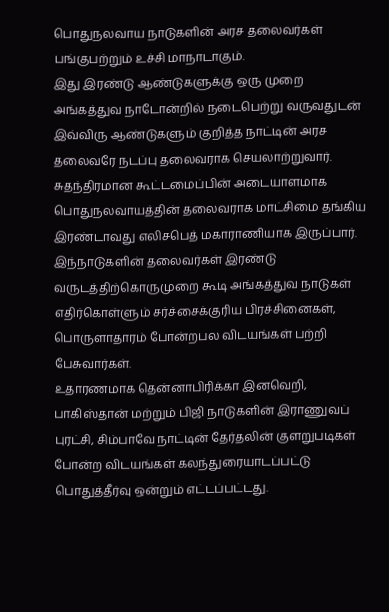பொதுநலவாய நாடுகளின் அரச தலைவர்கள் பங்குபற்றும் உச்சி மாநாடாகும்.
இது இரண்டு ஆண்டுகளுக்கு ஒரு முறை அங்கத்துவ நாடோன்றில் நடைபெற்று வருவதுடன் இவ்விரு ஆண்டுகளும் குறித்த நாட்டின் அரச தலைவரே நடப்பு தலைவராக செயலாற்றுவார்.
சுதந்திரமான கூட்டமைப்பின் அடையாளமாக பொதுநலவாயத்தின் தலைவராக மாட்சிமை தங்கிய இரண்டாவது எலிசபெத் மகாராணியாக இருப்பார்.
இந்நாடுகளின் தலைவர்கள் இரண்டு வருடத்திற்கொருமுறை கூடி அங்கத்துவ நாடுகள் எதிர்கொள்ளும் சர்ச்சைக்குரிய பிரச்சினைகள், பொருளாதாரம் போன்றபல விடயங்கள் பற்றி பேசுவார்கள்.
உதாரணமாக தென்னாபிரிக்கா இனவெறி, பாகிஸ்தான் மற்றும் பிஜி நாடுகளின் இராணுவப் புரட்சி, சிம்பாவே நாட்டின் தேர்தலின் குளறுபடிகள் போன்ற விடயங்கள் கலந்துரையாடப்பட்டு பொதுத்தீர்வு ஒன்றும் எட்டப்பட்டது.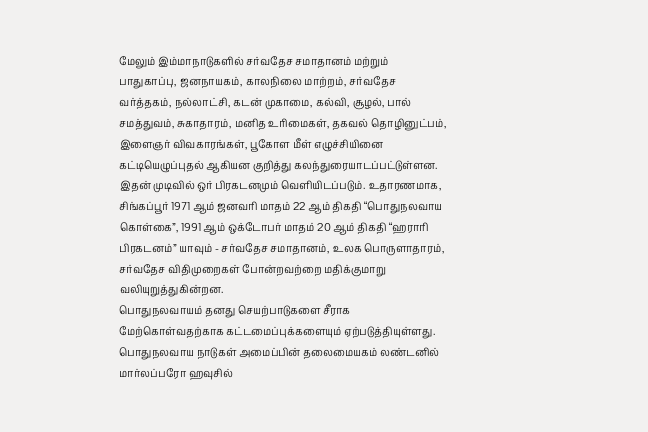மேலும் இம்மாநாடுகளில் சர்வதேச சமாதானம் மற்றும் பாதுகாப்பு, ஜனநாயகம், காலநிலை மாற்றம், சர்வதேச வர்த்தகம், நல்லாட்சி, கடன் முகாமை, கல்வி, சூழல், பால் சமத்துவம், சுகாதாரம், மனித உரிமைகள், தகவல் தொழினுட்பம், இளைஞர் விவகாரங்கள், பூகோள மீள் எழுச்சியினை கட்டியெழுப்புதல் ஆகியன குறித்து கலந்துரையாடப்பட்டுள்ளன.
இதன் முடிவில் ஒர் பிரகடனமும் வெளியிடப்படும். உதாரணமாக, சிங்கப்பூர் 1971 ஆம் ஜனவரி மாதம் 22 ஆம் திகதி “பொதுநலவாய கொள்கை”, 1991 ஆம் ஒக்டோபர் மாதம் 20 ஆம் திகதி “ஹராரி பிரகடனம்” யாவும் - சர்வதேச சமாதானம், உலக பொருளாதாரம், சர்வதேச விதிமுறைகள் போன்றவற்றை மதிக்குமாறு வலியுறுத்துகின்றன.
பொதுநலவாயம் தனது செயற்பாடுகளை சீராக மேற்கொள்வதற்காக கட்டமைப்புக்களையும் ஏற்படுத்தியுள்ளது.
பொதுநலவாய நாடுகள் அமைப்பின் தலைமையகம் லண்டனில் மார்லப்பரோ ஹவுசில்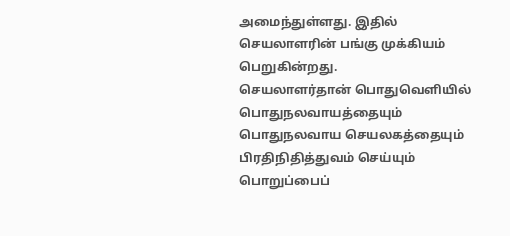அமைந்துள்ளது. இதில் செயலாளரின் பங்கு முக்கியம் பெறுகின்றது.
செயலாளர்தான் பொதுவெளியில் பொதுநலவாயத்தையும் பொதுநலவாய செயலகத்தையும் பிரதிநிதித்துவம் செய்யும் பொறுப்பைப்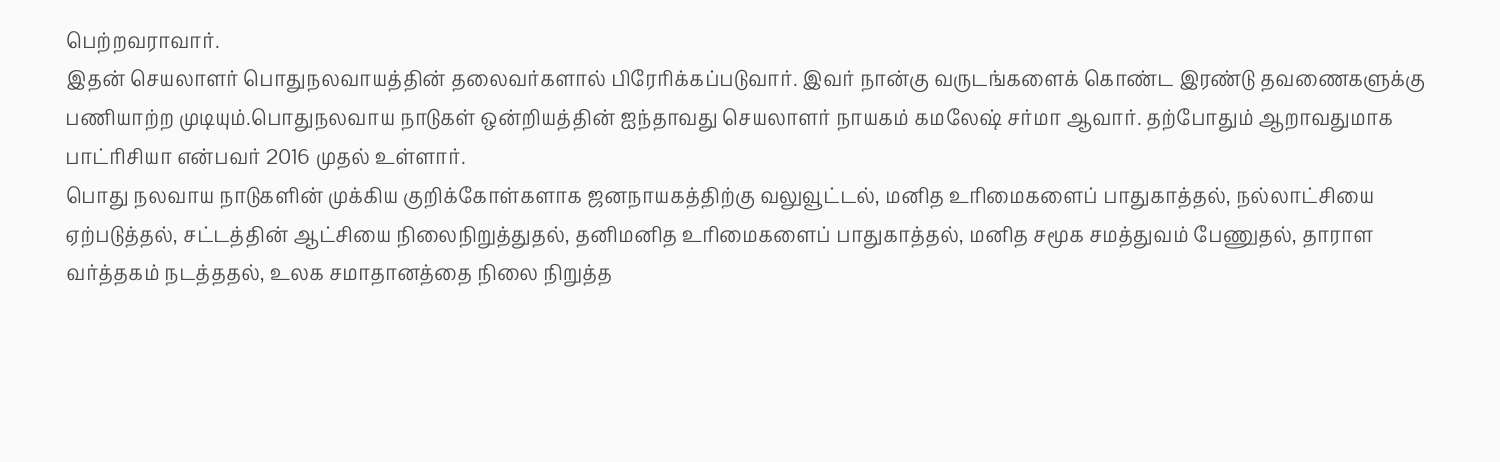பெற்றவராவார்.
இதன் செயலாளர் பொதுநலவாயத்தின் தலைவர்களால் பிரேரிக்கப்படுவார். இவர் நான்கு வருடங்களைக் கொண்ட இரண்டு தவணைகளுக்கு பணியாற்ற முடியும்.பொதுநலவாய நாடுகள் ஒன்றியத்தின் ஐந்தாவது செயலாளர் நாயகம் கமலேஷ் சர்மா ஆவார். தற்போதும் ஆறாவதுமாக பாட்ரிசியா என்பவர் 2016 முதல் உள்ளார்.
பொது நலவாய நாடுகளின் முக்கிய குறிக்கோள்களாக ஜனநாயகத்திற்கு வலுவூட்டல், மனித உரிமைகளைப் பாதுகாத்தல், நல்லாட்சியை ஏற்படுத்தல், சட்டத்தின் ஆட்சியை நிலைநிறுத்துதல், தனிமனித உரிமைகளைப் பாதுகாத்தல், மனித சமூக சமத்துவம் பேணுதல், தாராள வர்த்தகம் நடத்ததல், உலக சமாதானத்தை நிலை நிறுத்த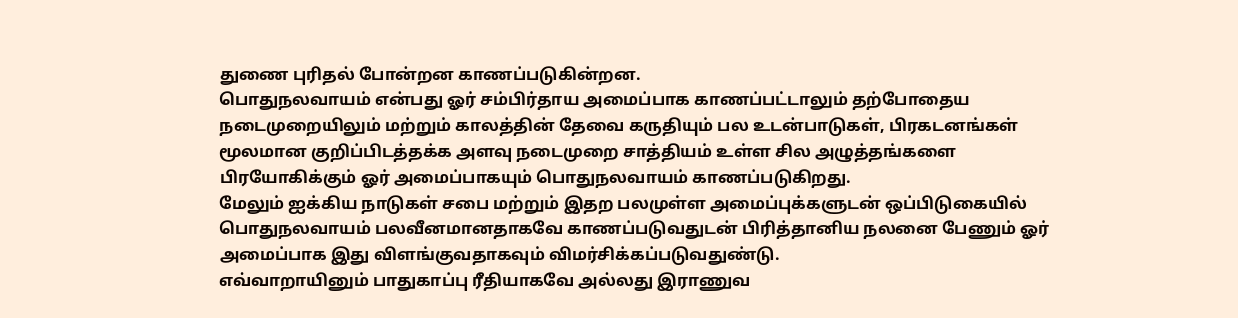துணை புரிதல் போன்றன காணப்படுகின்றன.
பொதுநலவாயம் என்பது ஓர் சம்பிர்தாய அமைப்பாக காணப்பட்டாலும் தற்போதைய நடைமுறையிலும் மற்றும் காலத்தின் தேவை கருதியும் பல உடன்பாடுகள், பிரகடனங்கள் மூலமான குறிப்பிடத்தக்க அளவு நடைமுறை சாத்தியம் உள்ள சில அழுத்தங்களை பிரயோகிக்கும் ஓர் அமைப்பாகயும் பொதுநலவாயம் காணப்படுகிறது.
மேலும் ஐக்கிய நாடுகள் சபை மற்றும் இதற பலமுள்ள அமைப்புக்களுடன் ஒப்பிடுகையில் பொதுநலவாயம் பலவீனமானதாகவே காணப்படுவதுடன் பிரித்தானிய நலனை பேணும் ஓர் அமைப்பாக இது விளங்குவதாகவும் விமர்சிக்கப்படுவதுண்டு.
எவ்வாறாயினும் பாதுகாப்பு ரீதியாகவே அல்லது இராணுவ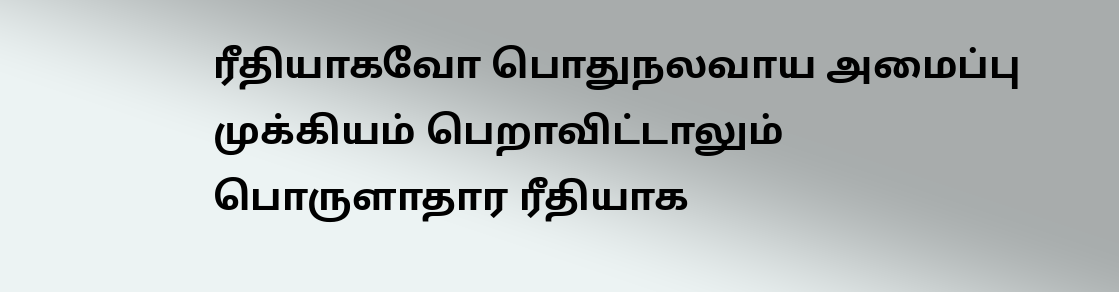ரீதியாகவோ பொதுநலவாய அமைப்பு முக்கியம் பெறாவிட்டாலும் பொருளாதார ரீதியாக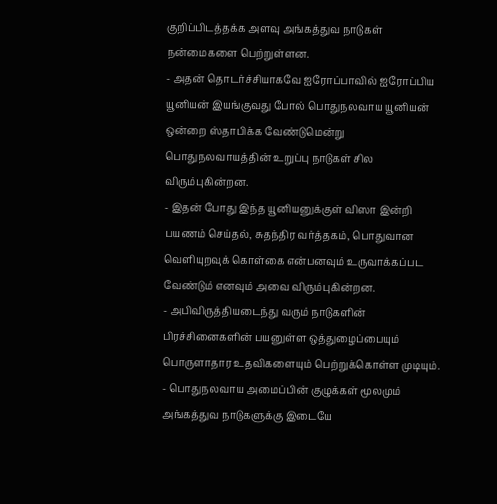குறிப்பிடத்தக்க அளவு அங்கத்துவ நாடுகள் நன்மைகளை பெற்றுள்ளன.
- அதன் தொடர்ச்சியாகவே ஐரோப்பாவில் ஐரோப்பிய யூனியன் இயங்குவது போல் பொதுநலவாய யூனியன் ஒன்றை ஸ்தாபிக்க வேண்டுமென்று பொதுநலவாயத்தின் உறுப்பு நாடுகள் சில விரும்புகின்றன.
- இதன் போது இந்த யூனியனுக்குள் விஸா இன்றி பயணம் செய்தல், சுதந்திர வர்த்தகம், பொதுவான வெளியுறவுக் கொள்கை என்பனவும் உருவாக்கப்பட வேண்டும் எனவும் அவை விரும்புகின்றன.
- அபிவிருத்தியடைந்து வரும் நாடுகளின் பிரச்சினைகளின் பயனுள்ள ஒத்துழைப்பையும் பொருளாதார உதவிகளையும் பெற்றுக்கொள்ள முடியும்.
- பொதுநலவாய அமைப்பின் குழுக்கள் மூலமும் அங்கத்துவ நாடுகளுக்கு இடையே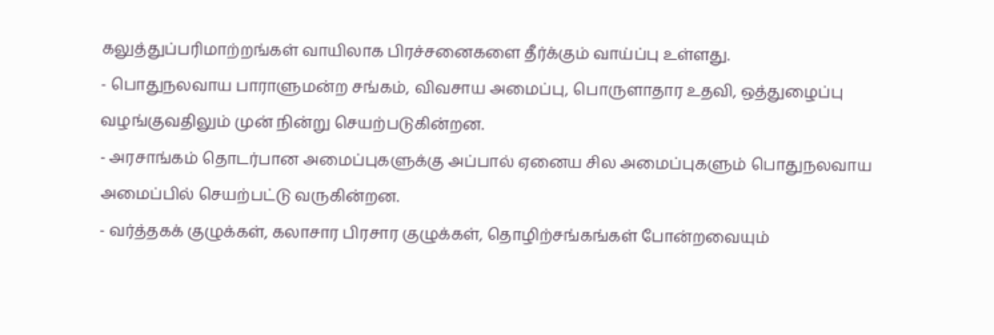கலுத்துப்பரிமாற்றங்கள் வாயிலாக பிரச்சனைகளை தீர்க்கும் வாய்ப்பு உள்ளது.
- பொதுநலவாய பாராளுமன்ற சங்கம், விவசாய அமைப்பு, பொருளாதார உதவி, ஒத்துழைப்பு வழங்குவதிலும் முன் நின்று செயற்படுகின்றன.
- அரசாங்கம் தொடர்பான அமைப்புகளுக்கு அப்பால் ஏனைய சில அமைப்புகளும் பொதுநலவாய அமைப்பில் செயற்பட்டு வருகின்றன.
- வர்த்தகக் குழுக்கள், கலாசார பிரசார குழுக்கள், தொழிற்சங்கங்கள் போன்றவையும்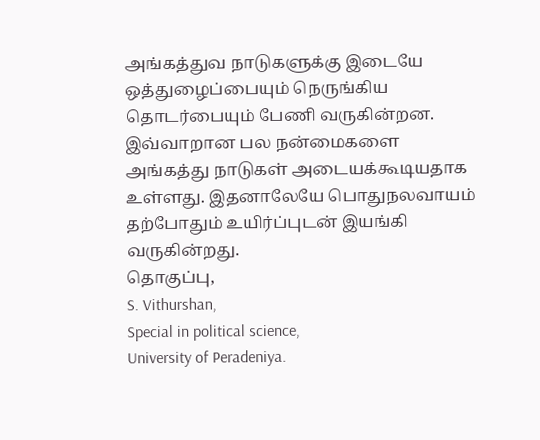அங்கத்துவ நாடுகளுக்கு இடையே ஒத்துழைப்பையும் நெருங்கிய தொடர்பையும் பேணி வருகின்றன.
இவ்வாறான பல நன்மைகளை அங்கத்து நாடுகள் அடையக்கூடியதாக உள்ளது. இதனாலேயே பொதுநலவாயம் தற்போதும் உயிர்ப்புடன் இயங்கி வருகின்றது.
தொகுப்பு,
S. Vithurshan,
Special in political science,
University of Peradeniya.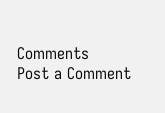Comments
Post a Comment